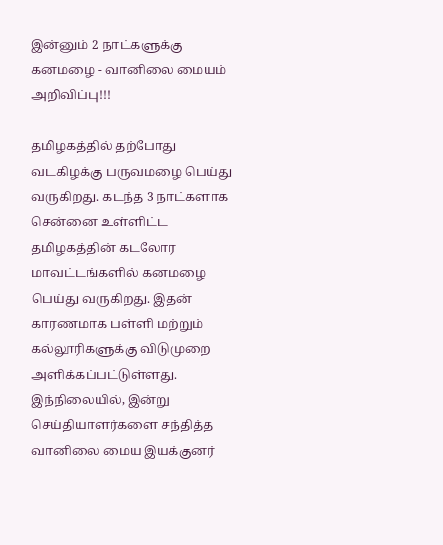இன்னும் 2 நாட்களுக்கு கனமழை - வானிலை மையம் அறிவிப்பு!!!

தமிழகத்தில் தற்போது வடகிழக்கு பருவமழை பெய்து வருகிறது. கடந்த 3 நாட்களாக சென்னை உள்ளிட்ட
தமிழகத்தின் கடலோர மாவட்டங்களில் கனமழை பெய்து வருகிறது. இதன் காரணமாக பள்ளி மற்றும் கல்லூரிகளுக்கு விடுமுறை அளிக்கப்பட்டுள்ளது.
இந்நிலையில், இன்று செய்தியாளர்களை சந்தித்த வானிலை மைய இயக்குனர்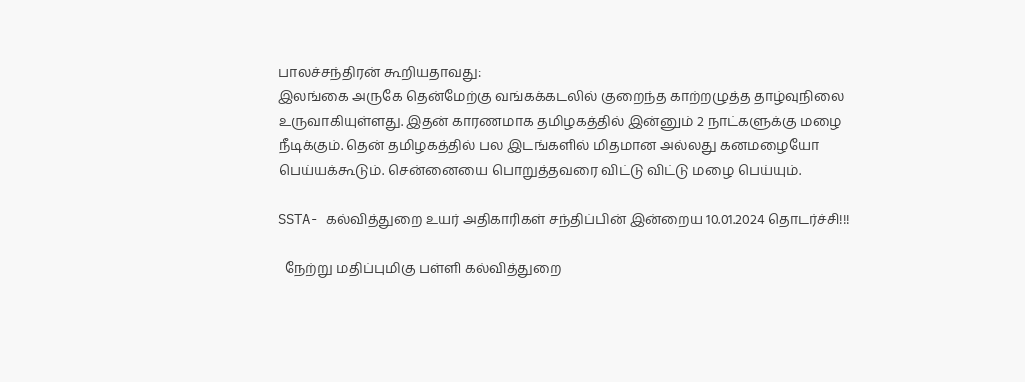பாலச்சந்திரன் கூறியதாவது:
இலங்கை அருகே தென்மேற்கு வங்கக்கடலில் குறைந்த காற்றழுத்த தாழ்வுநிலை உருவாகியுள்ளது. இதன் காரணமாக தமிழகத்தில் இன்னும் 2 நாட்களுக்கு மழை நீடிக்கும். தென் தமிழகத்தில் பல இடங்களில் மிதமான அல்லது கனமழையோ பெய்யக்கூடும். சென்னையை பொறுத்தவரை விட்டு விட்டு மழை பெய்யும்.

SSTA- கல்வித்துறை உயர் அதிகாரிகள் சந்திப்பின் இன்றைய 10.01.2024 தொடர்ச்சி!!!

  நேற்று மதிப்புமிகு பள்ளி கல்வித்துறை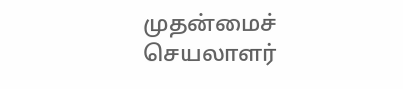முதன்மைச் செயலாளர்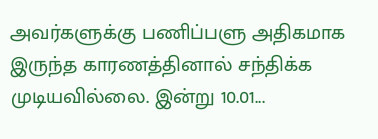அவர்களுக்கு பணிப்பளு அதிகமாக இருந்த காரணத்தினால் சந்திக்க முடியவில்லை. இன்று 10.01...